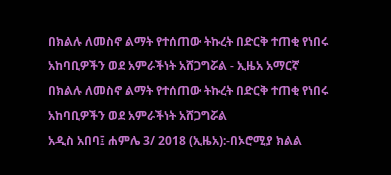በክልሉ ለመስኖ ልማት የተሰጠው ትኩረት በድርቅ ተጠቂ የነበሩ አከባቢዎችን ወደ አምራችነት አሸጋግሯል - ኢዜአ አማርኛ
በክልሉ ለመስኖ ልማት የተሰጠው ትኩረት በድርቅ ተጠቂ የነበሩ አከባቢዎችን ወደ አምራችነት አሸጋግሯል
አዲስ አበባ፤ ሐምሌ 3/ 2018 (ኢዜአ):-በኦሮሚያ ክልል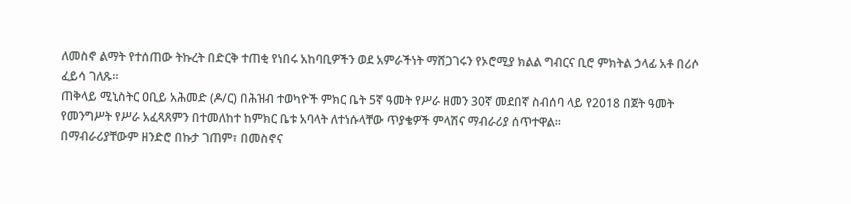ለመስኖ ልማት የተሰጠው ትኩረት በድርቅ ተጠቂ የነበሩ አከባቢዎችን ወደ አምራችነት ማሸጋገሩን የኦሮሚያ ክልል ግብርና ቢሮ ምክትል ኃላፊ አቶ በሪሶ ፈይሳ ገለጹ፡፡
ጠቅላይ ሚኒስትር ዐቢይ አሕመድ (ዶ/ር) በሕዝብ ተወካዮች ምክር ቤት 5ኛ ዓመት የሥራ ዘመን 30ኛ መደበኛ ስብሰባ ላይ የ2018 በጀት ዓመት የመንግሥት የሥራ አፈጻጸምን በተመለከተ ከምክር ቤቱ አባላት ለተነሱላቸው ጥያቄዎች ምላሽና ማብራሪያ ሰጥተዋል።
በማብራሪያቸውም ዘንድሮ በኩታ ገጠም፣ በመስኖና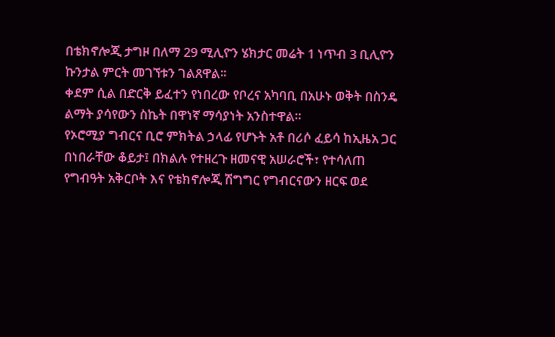በቴክኖሎጂ ታግዞ በለማ 29 ሚሊዮን ሄክታር መሬት 1 ነጥብ 3 ቢሊዮን ኩንታል ምርት መገኘቱን ገልጸዋል፡፡
ቀደም ሲል በድርቅ ይፈተን የነበረው የቦረና አካባቢ በአሁኑ ወቅት በስንዴ ልማት ያሳየውን ስኬት በዋነኛ ማሳያነት አንስተዋል።
የኦሮሚያ ግብርና ቢሮ ምክትል ኃላፊ የሆኑት አቶ በሪሶ ፈይሳ ከኢዜአ ጋር በነበራቸው ቆይታ፤ በክልሉ የተዘረጉ ዘመናዊ አሠራሮች፣ የተሳለጠ የግብዓት አቅርቦት እና የቴክኖሎጂ ሽግግር የግብርናውን ዘርፍ ወደ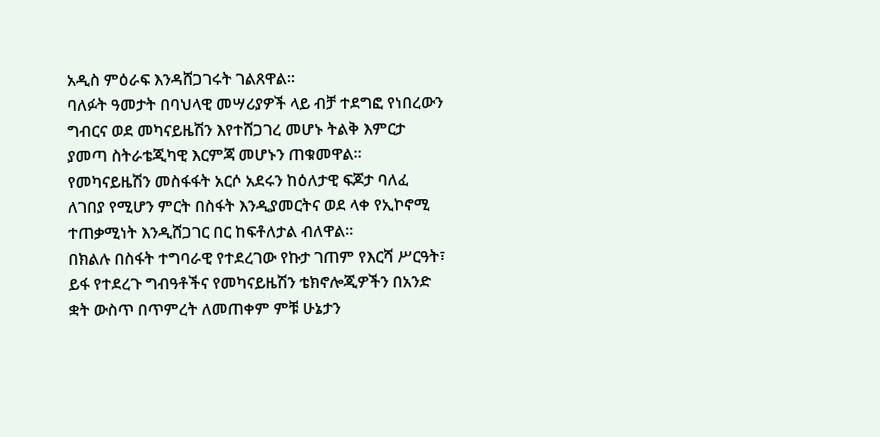አዲስ ምዕራፍ እንዳሸጋገሩት ገልጸዋል።
ባለፉት ዓመታት በባህላዊ መሣሪያዎች ላይ ብቻ ተደግፎ የነበረውን ግብርና ወደ መካናይዜሽን እየተሸጋገረ መሆኑ ትልቅ እምርታ ያመጣ ስትራቴጂካዊ እርምጃ መሆኑን ጠቁመዋል።
የመካናይዜሽን መስፋፋት አርሶ አደሩን ከዕለታዊ ፍጆታ ባለፈ ለገበያ የሚሆን ምርት በስፋት እንዲያመርትና ወደ ላቀ የኢኮኖሚ ተጠቃሚነት እንዲሸጋገር በር ከፍቶለታል ብለዋል።
በክልሉ በስፋት ተግባራዊ የተደረገው የኩታ ገጠም የእርሻ ሥርዓት፣ ይፋ የተደረጉ ግብዓቶችና የመካናይዜሽን ቴክኖሎጂዎችን በአንድ ቋት ውስጥ በጥምረት ለመጠቀም ምቹ ሁኔታን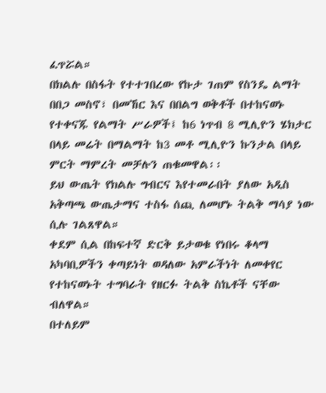ፈጥሯል።
በክልሉ በስፋት የተተገበረው የኩታ ገጠም የስንዴ ልማት በበጋ መስኖ፣ በመኸር እና በበልግ ወቅቶች በተከናወኑ የተቀናጁ የልማት ሥራዎች፤ ከ6 ነጥብ 8 ሚሊዮን ሄክታር በላይ መሬት በማልማት ከ3 መቶ ሚሊዮን ኩንታል በላይ ምርት ማምረት መቻሉን ጠቁመዋል፡፡
ይህ ውጤት የክልሉ ግብርና እየተመራበት ያለው አዲስ አቅጣጫ ውጤታማና ተስፋ ሰጪ ለመሆኑ ትልቅ ማሳያ ነው ሲሉ ገልጸዋል።
ቀደም ሲል በከፍተኛ ድርቅ ይታወቁ የነበሩ ቆላማ አካባቢዎችን ቀጣይነት ወዳለው አምራችነት ለመቀየር የተከናወኑት ተግባራት የዘርፉ ትልቅ ስኬቶች ናቸው ብለዋል።
በተለይም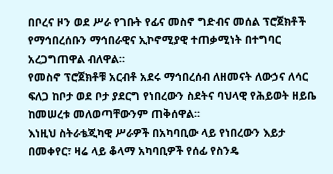በቦረና ዞን ወደ ሥራ የገቡት የፊና መስኖ ግድብና መሰል ፕሮጀክቶች የማኅበረሰቡን ማኅበራዊና ኢኮኖሚያዊ ተጠቃሚነት በተግባር አረጋግጠዋል ብለዋል።
የመስኖ ፕሮጀክቶቹ አርብቶ አደሩ ማኅበረሰብ ለዘመናት ለውኃና ለሳር ፍለጋ ከቦታ ወደ ቦታ ያደርግ የነበረውን ስደትና ባህላዊ የሕይወት ዘይቤ ከመሠረቱ መለወጣቸውንም ጠቅሰዋል፡፡
እነዚህ ስትራቴጂካዊ ሥራዎች በአካባቢው ላይ የነበረውን እይታ በመቀየር፣ ዛሬ ላይ ቆላማ አካባቢዎች የሰፊ የስንዴ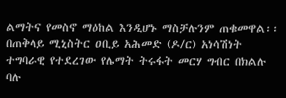ልማትና የመስኖ ማዕከል እንዲሆኑ ማስቻሉንም ጠቁመዋል፡፡
በጠቅላይ ሚኒስትር ዐቢይ አሕመድ (ዶ/ር) አነሳሽነት ተግባራዊ የተደረገው የሌማት ትሩፋት መርሃ ግብር በክልሉ ባሉ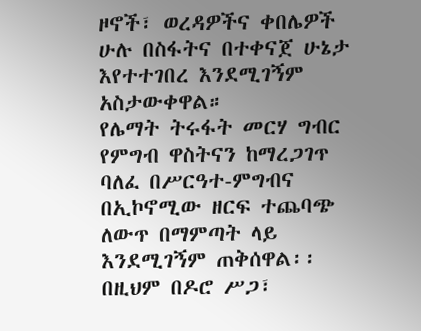ዞኖች፣ ወረዳዎችና ቀበሌዎች ሁሉ በስፋትና በተቀናጀ ሁኔታ እየተተገበረ እንደሚገኝም አስታውቀዋል።
የሌማት ትሩፋት መርሃ ግብር የምግብ ዋስትናን ከማረጋገጥ ባለፈ በሥርዓተ-ምግብና በኢኮኖሚው ዘርፍ ተጨባጭ ለውጥ በማምጣት ላይ እንደሚገኝም ጠቅሰዋል፡፡
በዚህም በዶሮ ሥጋ፣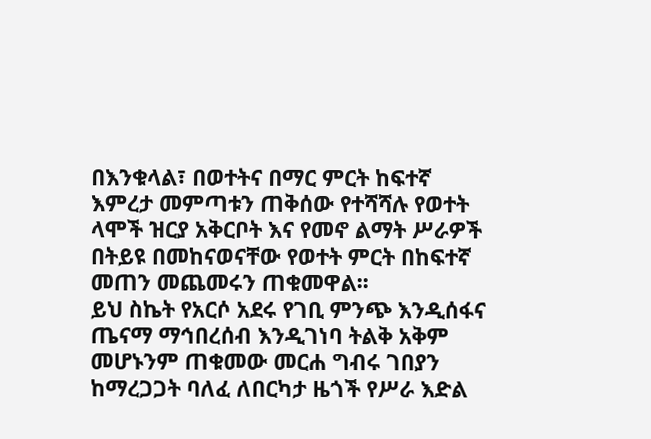በእንቁላል፣ በወተትና በማር ምርት ከፍተኛ እምረታ መምጣቱን ጠቅሰው የተሻሻሉ የወተት ላሞች ዝርያ አቅርቦት እና የመኖ ልማት ሥራዎች በትይዩ በመከናወናቸው የወተት ምርት በከፍተኛ መጠን መጨመሩን ጠቁመዋል፡፡
ይህ ስኬት የአርሶ አደሩ የገቢ ምንጭ እንዲሰፋና ጤናማ ማኅበረሰብ እንዲገነባ ትልቅ አቅም መሆኑንም ጠቁመው መርሐ ግብሩ ገበያን ከማረጋጋት ባለፈ ለበርካታ ዜጎች የሥራ እድል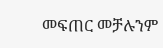መፍጠር መቻሉንም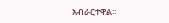አብራርተዋል፡፡